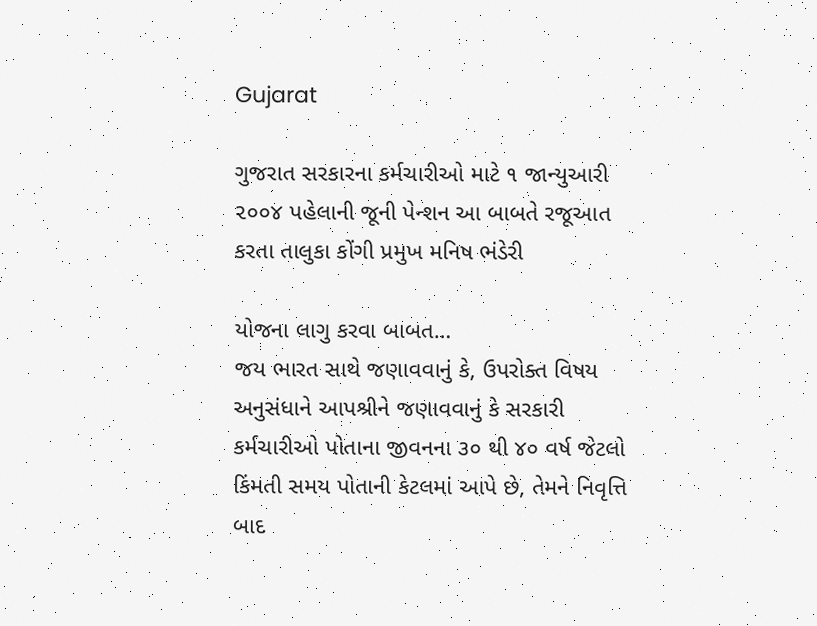Gujarat

ગુજરાત સરકારના કર્મચારીઓ માટે ૧ જાન્યુઆરી ૨૦૦૪ પહેલાની જૂની પેન્શન આ બાબતે રજૂઆત કરતા તાલુકા કોંગી પ્રમુખ મનિષ ભંડેરી

યોજના લાગુ કરવા બાબત…
જય ભારત સાથે જણાવવાનું કે, ઉપરોક્ત વિષય અનુસંધાને આપશ્રીને જણાવવાનું કે સરકારી કર્મચારીઓ પોતાના જીવનના ૩૦ થી ૪૦ વર્ષ જેટલો કિંમતી સમય પોતાની કેટલમાં આપે છે, તેમને નિવૃત્તિ બાદ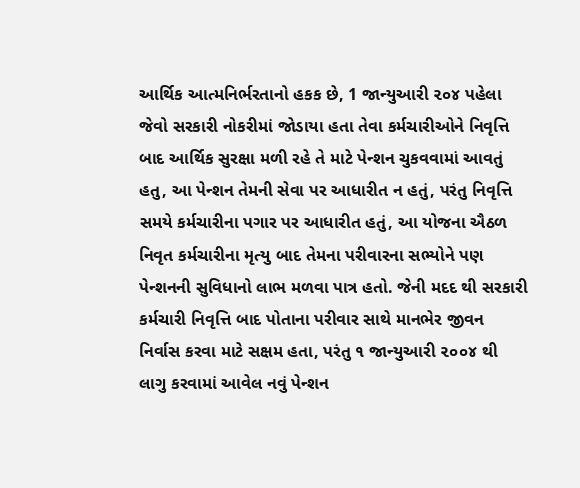આર્થિક આત્મનિર્ભરતાનો હકક છે, 1 જાન્યુઆરી ૨૦૪ પહેલા જેવો સરકારી નોકરીમાં જોડાયા હતા તેવા કર્મચારીઓને નિવૃત્તિ બાદ આર્થિક સુરક્ષા મળી રહે તે માટે પેન્શન ચુકવવામાં આવતું હતુ, આ પેન્શન તેમની સેવા પર આધારીત ન હતું, પરંતુ નિવૃત્તિ સમયે કર્મચારીના પગાર પર આધારીત હતું, આ યોજના ઐઠળ નિવૃત કર્મચારીના મૃત્યુ બાદ તેમના પરીવારના સભ્યોને પણ પેન્શનની સુવિધાનો લાભ મળવા પાત્ર હતો. જેની મદદ થી સરકારી કર્મચારી નિવૃત્તિ બાદ પોતાના પરીવાર સાથે માનભેર જીવન નિર્વાસ કરવા માટે સક્ષમ હતા, પરંતુ ૧ જાન્યુઆરી ૨૦૦૪ થી લાગુ કરવામાં આવેલ નવું પેન્શન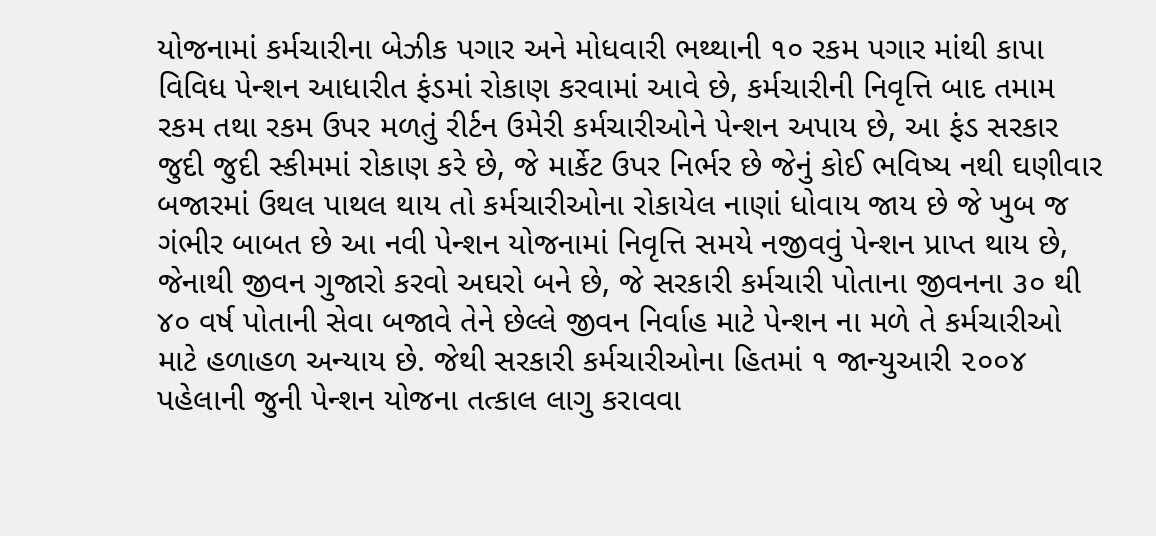યોજનામાં કર્મચારીના બેઝીક પગાર અને મોધવારી ભથ્થાની ૧૦ રકમ પગાર માંથી કાપા વિવિધ પેન્શન આધારીત ફંડમાં રોકાણ કરવામાં આવે છે, કર્મચારીની નિવૃત્તિ બાદ તમામ રકમ તથા રકમ ઉપર મળતું રીર્ટન ઉમેરી કર્મચારીઓને પેન્શન અપાય છે, આ ફંડ સરકાર જુદી જુદી સ્કીમમાં રોકાણ કરે છે, જે માર્કેટ ઉપર નિર્ભર છે જેનું કોઈ ભવિષ્ય નથી ઘણીવાર બજારમાં ઉથલ પાથલ થાય તો કર્મચારીઓના રોકાયેલ નાણાં ધોવાય જાય છે જે ખુબ જ ગંભીર બાબત છે આ નવી પેન્શન યોજનામાં નિવૃત્તિ સમયે નજીવવું પેન્શન પ્રાપ્ત થાય છે, જેનાથી જીવન ગુજારો કરવો અઘરો બને છે, જે સરકારી કર્મચારી પોતાના જીવનના ૩૦ થી ૪૦ વર્ષ પોતાની સેવા બજાવે તેને છેલ્લે જીવન નિર્વાહ માટે પેન્શન ના મળે તે કર્મચારીઓ માટે હળાહળ અન્યાય છે. જેથી સરકારી કર્મચારીઓના હિતમાં ૧ જાન્યુઆરી ૨૦૦૪ પહેલાની જુની પેન્શન યોજના તત્કાલ લાગુ કરાવવા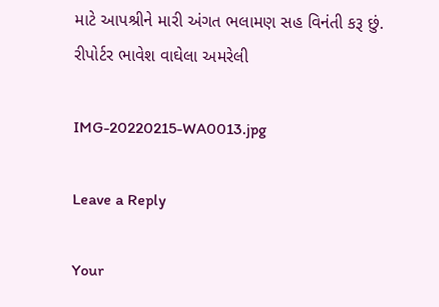માટે આપશ્રીને મારી અંગત ભલામણ સહ વિનંતી કરૂ છું.
રીપોર્ટર ભાવેશ વાઘેલા અમરેલી

IMG-20220215-WA0013.jpg

Leave a Reply

Your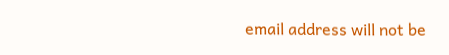email address will not be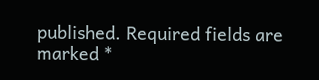published. Required fields are marked *